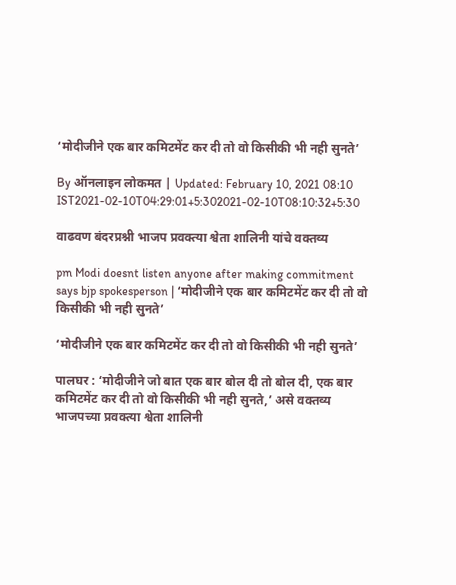‘मोदीजीने एक बार कमिटमेंट कर दी तो वो किसीकी भी नही सुनते’

By ऑनलाइन लोकमत | Updated: February 10, 2021 08:10 IST2021-02-10T04:29:01+5:302021-02-10T08:10:32+5:30

वाढवण बंदरप्रश्नी भाजप प्रवक्त्या श्वेता शालिनी यांचे वक्तव्य

pm Modi doesnt listen anyone after making commitment says bjp spokesperson | ‘मोदीजीने एक बार कमिटमेंट कर दी तो वो किसीकी भी नही सुनते’

‘मोदीजीने एक बार कमिटमेंट कर दी तो वो किसीकी भी नही सुनते’

पालघर : ‘मोदीजीने जो बात एक बार बोल दी तो बोल दी, एक बार कमिटमेंट कर दी तो वो किसीकी भी नही सुनते,’ असे वक्तव्य भाजपच्या प्रवक्त्या श्वेता शालिनी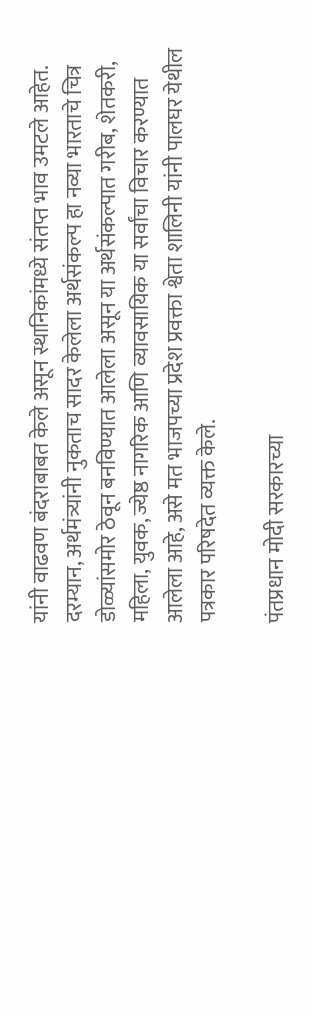यांनी वाढवण बंदराबाबत केले असून स्थानिकांमध्ये संतप्त भाव उमटले आहेत. दरम्यान, अर्थमंत्र्यांनी नुकताच सादर केलेला अर्थसंकल्प हा नव्या भारताचे चित्र डोळ्यांसमोर ठेवून बनविण्यात आलेला असून या अर्थसंकल्पात गरीब, शेतकरी, महिला, युवक, ज्येष्ठ नागरिक आणि व्यावसायिक या सर्वांचा विचार करण्यात आलेला आहे, असे मत भाजपच्या प्रदेश प्रवक्ता श्वेता शालिनी यांनी पालघर येथील पत्रकार परिषदेत व्यक्त केले.

पंतप्रधान मोदी सरकारच्या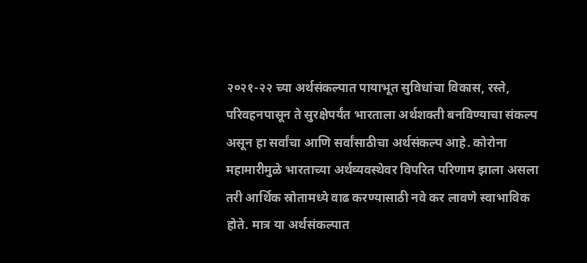२०२१-२२ च्या अर्थसंकल्पात पायाभूत सुविधांचा विकास, रस्ते, परिवहनपासून ते सुरक्षेपर्यंत भारताला अर्थशक्ती बनविण्याचा संकल्प असून हा सर्वांचा आणि सर्वांसाठीचा अर्थसंकल्प आहे. कोरोना महामारीमुळे भारताच्या अर्थव्यवस्थेवर विपरित परिणाम झाला असला तरी आर्थिक स्रोतामध्ये वाढ करण्यासाठी नवे कर लावणे स्वाभाविक होते. मात्र या अर्थसंकल्पात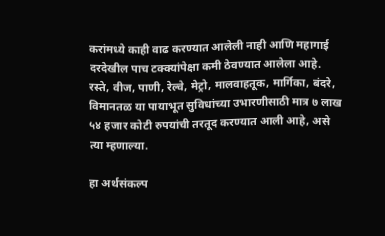करांमध्ये काही वाढ करण्यात आलेली नाही आणि महागाई दरदेखील पाच टक्क्यांपेक्षा कमी ठेवण्यात आलेला आहे. रस्ते, वीज, पाणी, रेल्वे, मेट्रो, मालवाहतूक, मार्गिका, बंदरे, विमानतळ या पायाभूत सुविधांच्या उभारणीसाठी मात्र ७ लाख ५४ हजार कोटी रुपयांची तरतूद करण्यात आली आहे, असे त्या म्हणाल्या.

हा अर्थसंकल्प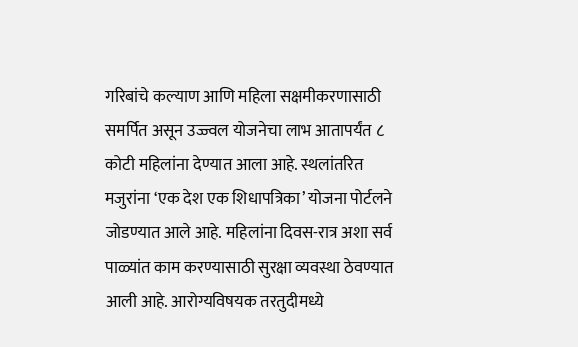गरिबांचे कल्याण आणि महिला सक्षमीकरणासाठी समर्पित असून उज्ज्वल योजनेचा लाभ आतापर्यंत ८ कोटी महिलांना देण्यात आला आहे. स्थलांतरित मजुरांना ‘एक देश एक शिधापत्रिका’ योजना पोर्टलने जोडण्यात आले आहे. महिलांना दिवस-रात्र अशा सर्व पाळ्यांत काम करण्यासाठी सुरक्षा व्यवस्था ठेवण्यात आली आहे. आरोग्यविषयक तरतुदीमध्ये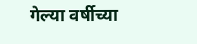गेल्या वर्षीच्या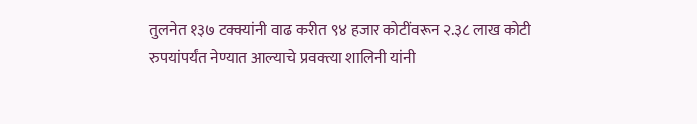तुलनेत १३७ टक्क्यांनी वाढ करीत ९४ हजार कोटींवरून २.३८ लाख कोटी रुपयांपर्यंत नेण्यात आल्याचे प्रवक्त्या शालिनी यांनी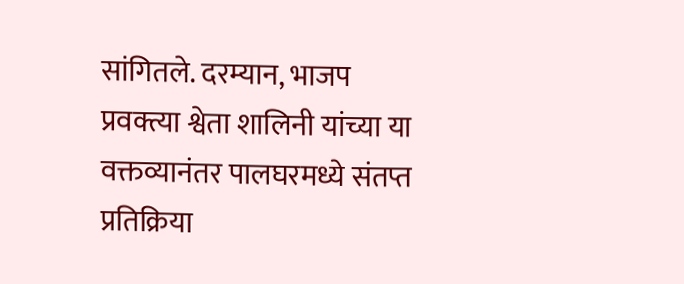सांगितले. दरम्यान, भाजप प्रवक्त्या श्वेता शालिनी यांच्या या वक्तव्यानंतर पालघरमध्ये संतप्त प्रतिक्रिया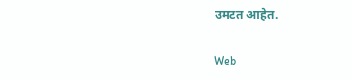उमटत आहेत.

Web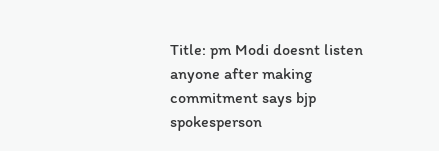Title: pm Modi doesnt listen anyone after making commitment says bjp spokesperson